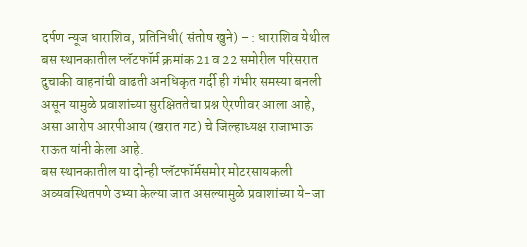दर्पण न्यूज धाराशिव, प्रतिनिधी( संतोष खुने) – : धाराशिव येथील बस स्थानकातील प्लॅटफॉर्म क्रमांक 21 व 22 समोरील परिसरात दुचाकी वाहनांची वाढती अनधिकृत गर्दी ही गंभीर समस्या बनली असून यामुळे प्रवाशांच्या सुरक्षिततेचा प्रश्न ऐरणीवर आला आहे, असा आरोप आरपीआय (खरात गट) चे जिल्हाध्यक्ष राजाभाऊ राऊत यांनी केला आहे.
बस स्थानकातील या दोन्ही प्लॅटफॉर्मसमोर मोटरसायकली अव्यवस्थितपणे उभ्या केल्या जात असल्यामुळे प्रवाशांच्या ये-जा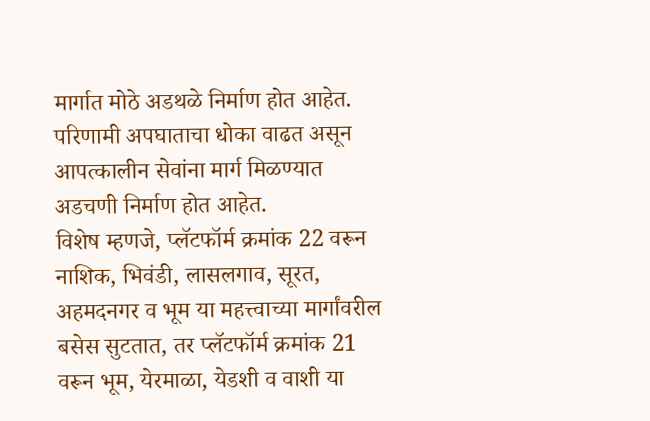मार्गात मोठे अडथळे निर्माण होत आहेत. परिणामी अपघाताचा धोका वाढत असून आपत्कालीन सेवांना मार्ग मिळण्यात अडचणी निर्माण होत आहेत.
विशेष म्हणजे, प्लॅटफॉर्म क्रमांक 22 वरून नाशिक, भिवंडी, लासलगाव, सूरत, अहमदनगर व भूम या महत्त्वाच्या मार्गांवरील बसेस सुटतात, तर प्लॅटफॉर्म क्रमांक 21 वरून भूम, येरमाळा, येडशी व वाशी या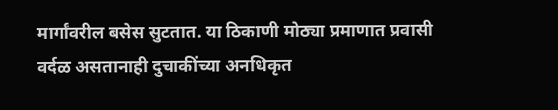मार्गांवरील बसेस सुटतात. या ठिकाणी मोठ्या प्रमाणात प्रवासी वर्दळ असतानाही दुचाकींच्या अनधिकृत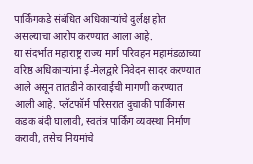पार्किंगकडे संबंधित अधिकाऱ्यांचे दुर्लक्ष होत असल्याचा आरोप करण्यात आला आहे.
या संदर्भात महाराष्ट्र राज्य मार्ग परिवहन महामंडळाच्या वरिष्ठ अधिकाऱ्यांना ई-मेलद्वारे निवेदन सादर करण्यात आले असून तातडीने कारवाईची मागणी करण्यात आली आहे. प्लॅटफॉर्म परिसरात दुचाकी पार्किंगस कडक बंदी घालावी, स्वतंत्र पार्किंग व्यवस्था निर्माण करावी, तसेच नियमांचे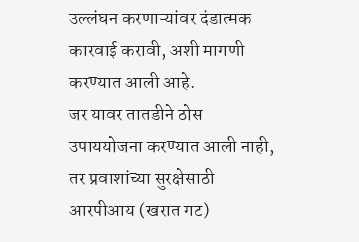उल्लंघन करणाऱ्यांवर दंडात्मक कारवाई करावी, अशी मागणी करण्यात आली आहे.
जर यावर तातडीने ठोस उपाययोजना करण्यात आली नाही, तर प्रवाशांच्या सुरक्षेसाठी आरपीआय (खरात गट)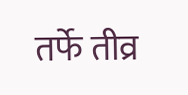तर्फे तीव्र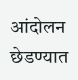आंदोलन छेडण्यात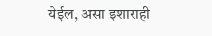येईल, असा इशाराही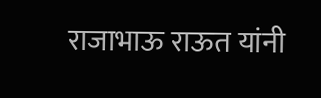राजाभाऊ राऊत यांनी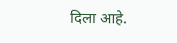दिला आहे.